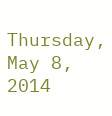Thursday, May 8, 2014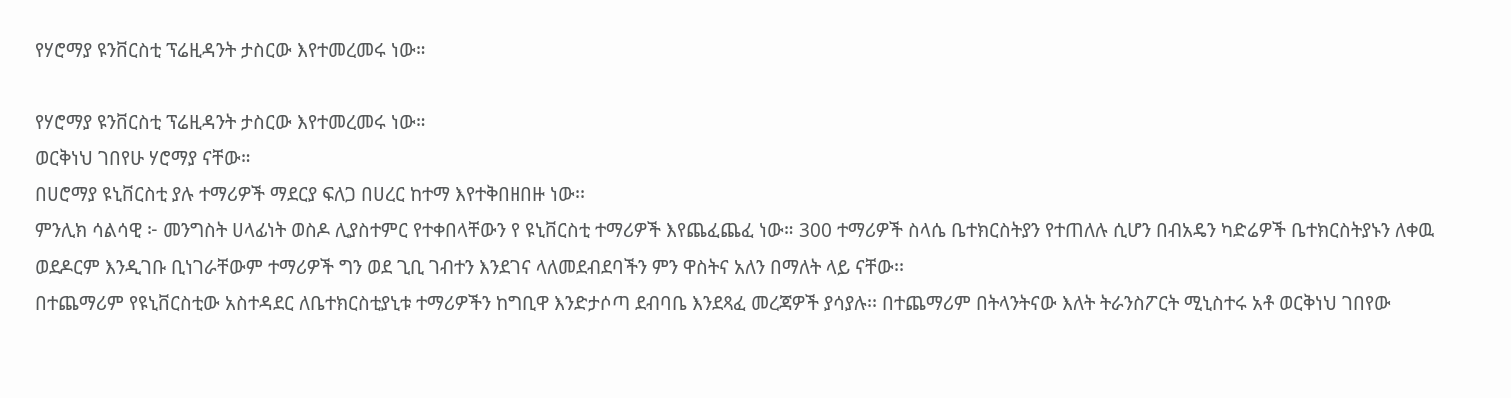የሃሮማያ ዩንቨርስቲ ፕሬዚዳንት ታስርው እየተመረመሩ ነው።

የሃሮማያ ዩንቨርስቲ ፕሬዚዳንት ታስርው እየተመረመሩ ነው።
ወርቅነህ ገበየሁ ሃሮማያ ናቸው።
በሀሮማያ ዩኒቨርስቲ ያሉ ተማሪዎች ማደርያ ፍለጋ በሀረር ከተማ እየተቅበዘበዙ ነው፡፡
ምንሊክ ሳልሳዊ ፦ መንግስት ሀላፊነት ወስዶ ሊያስተምር የተቀበላቸውን የ ዩኒቨርስቲ ተማሪዎች እየጨፈጨፈ ነው። 300 ተማሪዎች ስላሴ ቤተክርስትያን የተጠለሉ ሲሆን በብአዴን ካድሬዎች ቤተክርስትያኑን ለቀዉ ወደዶርም እንዲገቡ ቢነገራቸውም ተማሪዎች ግን ወደ ጊቢ ገብተን እንደገና ላለመደብደባችን ምን ዋስትና አለን በማለት ላይ ናቸው፡፡
በተጨማሪም የዩኒቨርስቲው አስተዳደር ለቤተክርስቲያኒቱ ተማሪዎችን ከግቢዋ እንድታሶጣ ደብባቤ እንደጻፈ መረጃዎች ያሳያሉ፡፡ በተጨማሪም በትላንትናው እለት ትራንስፖርት ሚኒስተሩ አቶ ወርቅነህ ገበየው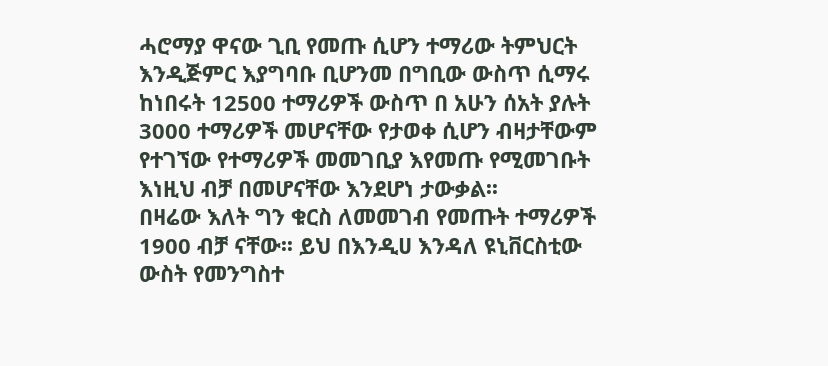ሓሮማያ ዋናው ጊቢ የመጡ ሲሆን ተማሪው ትምህርት እንዲጅምር እያግባቡ ቢሆንመ በግቢው ውስጥ ሲማሩ ከነበሩት 12500 ተማሪዎች ውስጥ በ አሁን ሰአት ያሉት 3000 ተማሪዎች መሆናቸው የታወቀ ሲሆን ብዛታቸውም የተገኘው የተማሪዎች መመገቢያ እየመጡ የሚመገቡት እነዚህ ብቻ በመሆናቸው እንደሆነ ታውቃል፡፡
በዛሬው እለት ግን ቁርስ ለመመገብ የመጡት ተማሪዎች 1900 ብቻ ናቸው፡፡ ይህ በእንዲሀ እንዳለ ዩኒቨርስቲው ውስት የመንግስተ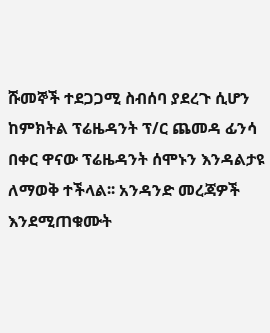ሹመኞች ተደጋጋሚ ስብሰባ ያደረጉ ሲሆን ከምክትል ፕሬዜዳንት ፕ/ር ጨመዳ ፊንሳ በቀር ዋናው ፕሬዜዳንት ሰሞኑን እንዳልታዩ ለማወቅ ተችላል፡፡ አንዳንድ መረጃዎች እንደሚጠቁሙት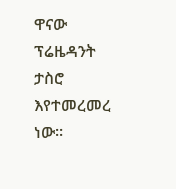ዋናው ፕሬዜዳንት ታስሮ እየተመረመረ ነው፡፡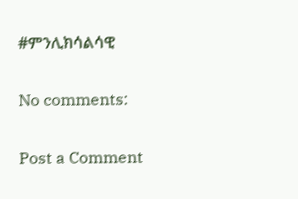#ምንሊክሳልሳዊ

No comments:

Post a Comment